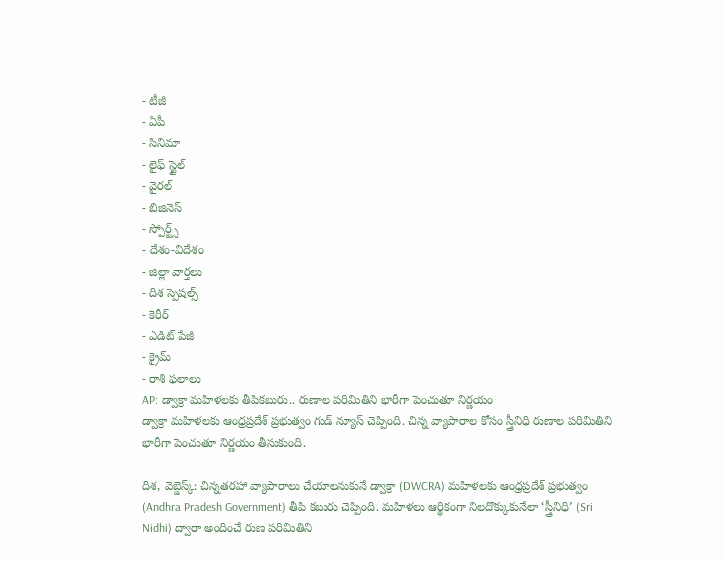- టీజీ
- ఏపీ
- సినిమా
- లైఫ్ స్టైల్
- వైరల్
- బిజినెస్
- స్పోర్ట్స్
- దేశం-విదేశం
- జిల్లా వార్తలు
- దిశ స్పెషల్స్
- కెరీర్
- ఎడిట్ పేజీ
- క్రైమ్
- రాశి ఫలాలు
AP: డ్వాక్రా మహిళలకు తీపికబురు.. రుణాల పరిమితిని భారీగా పెంచుతూ నిర్ణయం
డ్వాక్రా మహిళలకు ఆంధ్రప్రదేశ్ ప్రభుత్వం గుడ్ న్యూస్ చెప్పింది. చిన్న వ్యాపారాల కోసం స్త్రీనిధి రుణాల పరిమితిని భారీగా పెంచుతూ నిర్ణయం తీసుకుంది.

దిశ, వెబ్డెస్క్: చిన్నతరహా వ్యాపారాలు చేయాలనుకునే డ్వాక్రా (DWCRA) మహిళలకు ఆంధ్రప్రదేశ్ ప్రభుత్వం (Andhra Pradesh Government) తీపి కబురు చెప్పింది. మహిళలు ఆర్థికంగా నిలదొక్కుకునేలా ‘స్త్రీనిధి’ (Sri Nidhi) ద్వారా అందించే రుణ పరిమితిని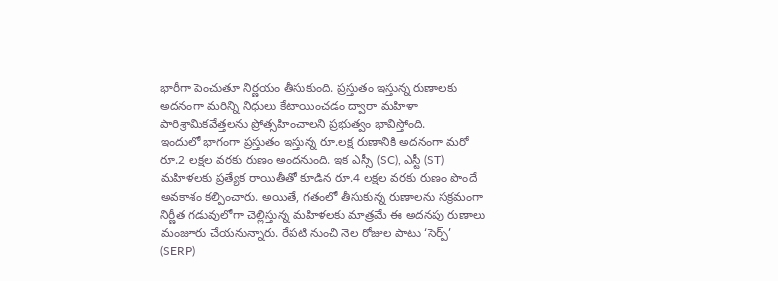భారీగా పెంచుతూ నిర్ణయం తీసుకుంది. ప్రస్తుతం ఇస్తున్న రుణాలకు అదనంగా మరిన్ని నిధులు కేటాయించడం ద్వారా మహిళా పారిశ్రామికవేత్తలను ప్రోత్సహించాలని ప్రభుత్వం భావిస్తోంది.
ఇందులో భాగంగా ప్రస్తుతం ఇస్తున్న రూ.లక్ష రుణానికి అదనంగా మరో రూ.2 లక్షల వరకు రుణం అందనుంది. ఇక ఎస్సీ (SC), ఎస్టీ (ST) మహిళలకు ప్రత్యేక రాయితీతో కూడిన రూ.4 లక్షల వరకు రుణం పొందే అవకాశం కల్పించారు. అయితే, గతంలో తీసుకున్న రుణాలను సక్రమంగా నిర్ణీత గడువులోగా చెల్లిస్తున్న మహిళలకు మాత్రమే ఈ అదనపు రుణాలు మంజూరు చేయనున్నారు. రేపటి నుంచి నెల రోజుల పాటు ‘సెర్ప్’ (SERP)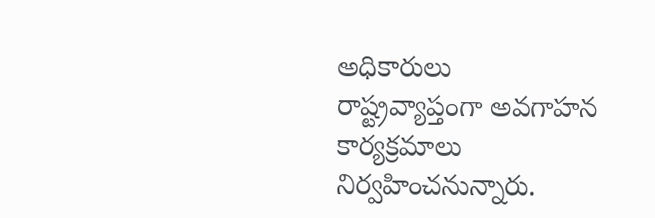అధికారులు రాష్ట్రవ్యాప్తంగా అవగాహన కార్యక్రమాలు నిర్వహించనున్నారు.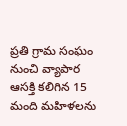ప్రతి గ్రామ సంఘం నుంచి వ్యాపార ఆసక్తి కలిగిన 15 మంది మహిళలను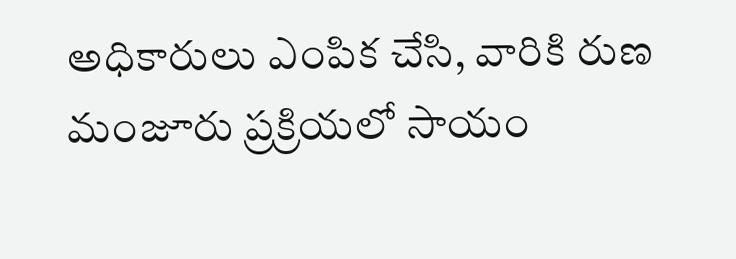అధికారులు ఎంపిక చేసి, వారికి రుణ మంజూరు ప్రక్రియలో సాయం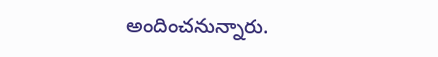అందించనున్నారు.